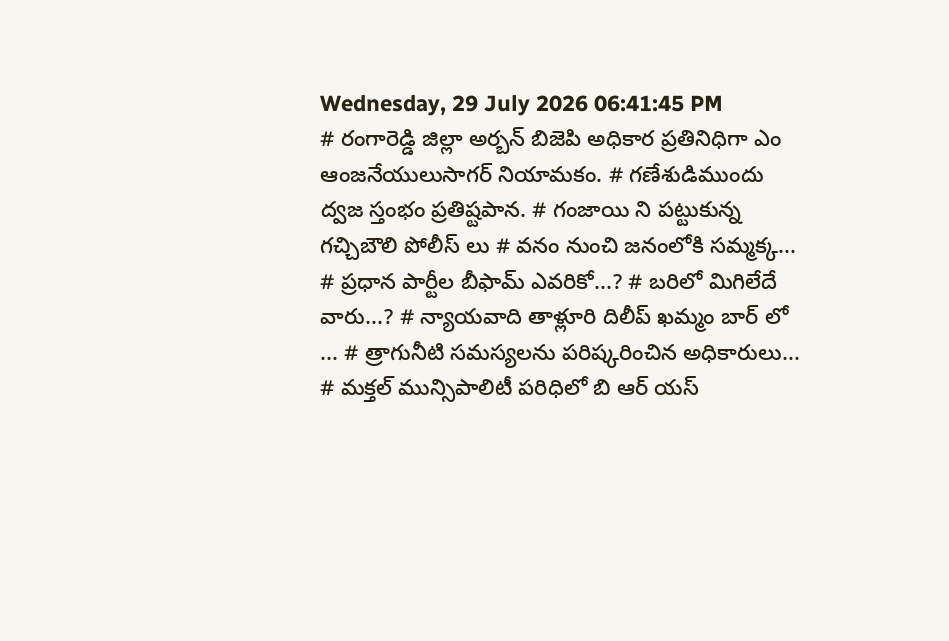Wednesday, 29 July 2026 06:41:45 PM
# రంగారెడ్డి జిల్లా అర్బన్ బిజెపి అధికార ప్రతినిధిగా ఎం ఆంజనేయులుసాగర్ నియామకం. # గణేశుడిముందు ద్వజ స్తంభం ప్రతిష్టపాన. # గంజాయి ని పట్టుకున్న గచ్చిబౌలి పోలీస్ లు # వనం నుంచి జనంలోకి సమ్మక్క... # ప్రధాన పార్టీల బీఫామ్ ఎవరికో...? # బరిలో మిగిలేదే వారు...? # న్యాయవాది తాళ్లూరి దిలీప్ ఖమ్మం బార్ లో ... # త్రాగునీటి సమస్యలను పరిష్కరించిన అధికారులు... # మక్తల్ మున్సిపాలిటీ పరిధిలో బి ఆర్ యస్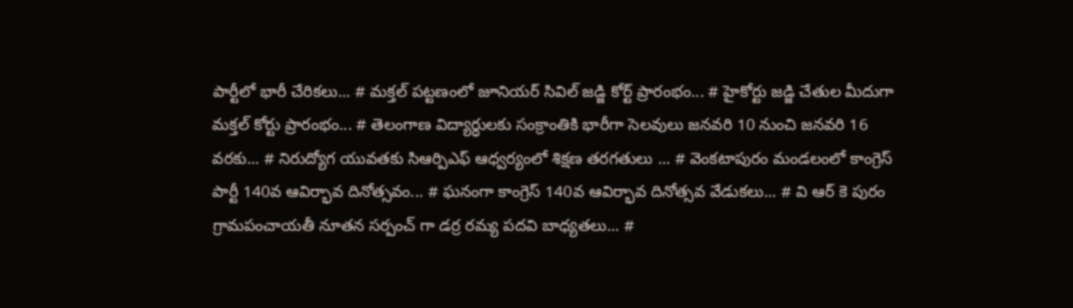పార్టీలో భారీ చేరికలు... # మక్తల్ పట్టణంలో జూనియర్ సివిల్ జడ్జి కోర్ట్ ప్రారంభం... # హైకోర్టు జడ్జి చేతుల మీదుగా మక్తల్ కోర్టు ప్రారంభం... # తెలంగాణ విద్యార్ధులకు సంక్రాంతికి భారీగా సెలవులు జనవరి 10 నుంచి జనవరి 16 వరకు... # నిరుద్యోగ యువతకు సిఆర్పిఎఫ్ ఆధ్వర్యంలో శిక్షణ తరగతులు ... # వెంకటాపురం మండలంలో కాంగ్రెస్ పార్టీ 140వ ఆవిర్భావ దినోత్సవం... # ఘనంగా కాంగ్రెస్ 140వ ఆవిర్భావ దినోత్సవ వేడుకలు... # వి ఆర్ కె పురం గ్రామపంచాయతీ నూతన సర్పంచ్ గా డర్ర రమ్య పదవి బాధ్యతలు... #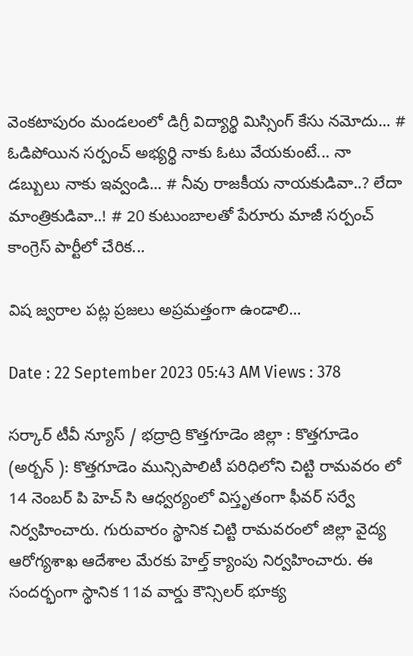వెంకటాపురం మండలంలో డిగ్రీ విద్యార్థి మిస్సింగ్ కేసు నమోదు... # ఓడిపోయిన సర్పంచ్ అభ్యర్థి నాకు ఓటు వేయకుంటే... నా డబ్బులు నాకు ఇవ్వండి... # నీవు రాజకీయ నాయకుడివా..? లేదా మాంత్రికుడివా..! # 20 కుటుంబాలతో పేరూరు మాజీ సర్పంచ్ కాంగ్రెస్ పార్టీలో చేరిక...

విష జ్వరాల పట్ల ప్రజలు అప్రమత్తంగా ఉండాలి...

Date : 22 September 2023 05:43 AM Views : 378

సర్కార్ టీవీ న్యూస్ / భద్రాద్రి కొత్తగూడెం జిల్లా : కొత్తగూడెం (అర్బన్ ): కొత్తగూడెం మున్సిపాలిటీ పరిధిలోని చిట్టి రామవరం లో 14 నెంబర్ పి హెచ్ సి ఆధ్వర్యంలో విస్తృతంగా ఫీవర్ సర్వే నిర్వహించారు. గురువారం స్థానిక చిట్టి రామవరంలో జిల్లా వైద్య ఆరోగ్యశాఖ ఆదేశాల మేరకు హెల్త్ క్యాంపు నిర్వహించారు. ఈ సందర్భంగా స్థానిక 11వ వార్డు కౌన్సిలర్ భూక్య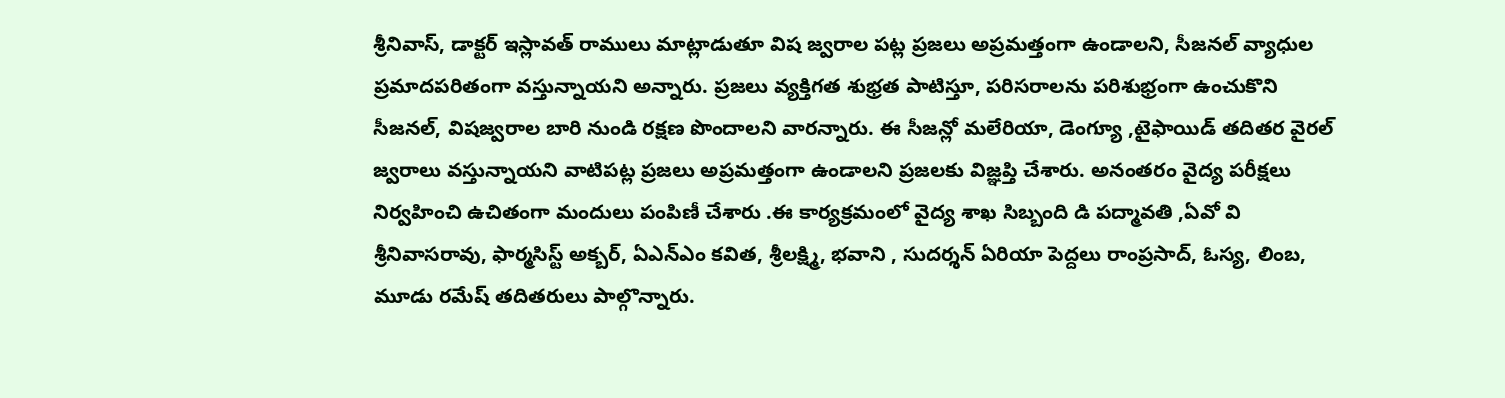శ్రీనివాస్, డాక్టర్ ఇస్లావత్ రాములు మాట్లాడుతూ విష జ్వరాల పట్ల ప్రజలు అప్రమత్తంగా ఉండాలని, సీజనల్ వ్యాధుల ప్రమాదపరితంగా వస్తున్నాయని అన్నారు. ప్రజలు వ్యక్తిగత శుభ్రత పాటిస్తూ, పరిసరాలను పరిశుభ్రంగా ఉంచుకొని సీజనల్, విషజ్వరాల బారి నుండి రక్షణ పొందాలని వారన్నారు. ఈ సీజన్లో మలేరియా, డెంగ్యూ ,టైఫాయిడ్ తదితర వైరల్ జ్వరాలు వస్తున్నాయని వాటిపట్ల ప్రజలు అప్రమత్తంగా ఉండాలని ప్రజలకు విజ్ఞప్తి చేశారు. అనంతరం వైద్య పరీక్షలు నిర్వహించి ఉచితంగా మందులు పంపిణీ చేశారు .ఈ కార్యక్రమంలో వైద్య శాఖ సిబ్బంది డి పద్మావతి ,ఏవో వి శ్రీనివాసరావు, ఫార్మసిస్ట్ అక్బర్, ఏఎన్ఎం కవిత, శ్రీలక్ష్మి, భవాని , సుదర్శన్ ఏరియా పెద్దలు రాంప్రసాద్, ఓస్య, లింబ, మూడు రమేష్ తదితరులు పాల్గొన్నారు.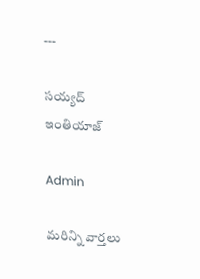---

సయ్యద్ ఇంతియాజ్

Admin

మరిన్ని వార్తలు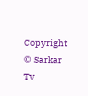Copyright © Sarkar Tv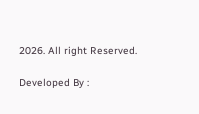2026. All right Reserved.

Developed By :